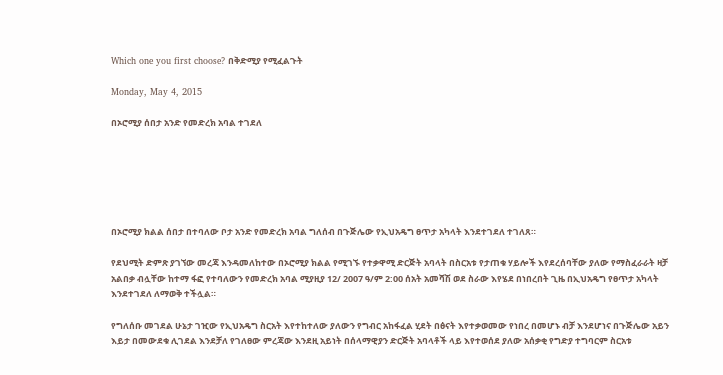Which one you first choose? በቅድሚያ የሚፈልጉት

Monday, May 4, 2015

በኦሮሚያ ሰበታ አንድ የመድረክ አባል ተገደለ






በኦሮሚያ ክልል ሰበታ በተባለው ቦታ አንድ የመድረክ አባል ግለሰብ በጉጅሌው የኢህአዴግ ፀጥታ አካላት እንደተገደለ ተገለጸ።

የደህሚት ድምጽ ያገኘው መረጃ እንዳመለከተው በኦሮሚያ ክልል የሚገኙ የተቃዋሚ ድርጅት አባላት በስርአቱ የታጠቁ ሃይሎች እየደረሰባቸው ያለው የማስፈራራት ዛቻ አልበቃ ብሏቸው ከተማ ፋፎ የተባለውን የመድረክ አባል ሚያዚያ 12/ 2007 ዓ/ም 2:00 ሰአት አመሻሽ ወደ ስራው እየሄደ በነበረበት ጊዜ በኢህአዴግ የፀጥታ አካላት እንደተገደለ ለማወቅ ተችሏል።

የግለሰቡ መገደል ሁኔታ ገዢው የኢህአዴግ ስርአት እየተከተለው ያለውን የግብር አከፋፈል ሂደት በፅናት እየተቃወመው የነበረ በመሆኑ ብቻ እንደሆነና በጉጅሌው አይን እይታ በመውደቁ ሊገደል እንደቻለ የገለፀው ምረጃው እንደዚ አይነት በሰላማዊያን ድርጅት አባላቶች ላይ እየተወሰደ ያለው አሰቃቂ የግድያ ተግባርም ስርአቱ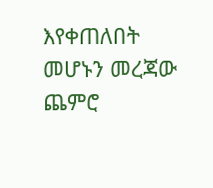እየቀጠለበት መሆኑን መረጃው ጨምሮ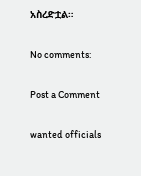አስረድቷል።

No comments:

Post a Comment

wanted officials